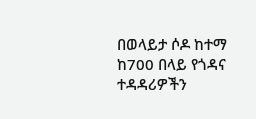በወላይታ ሶዶ ከተማ ከ700 በላይ የጎዳና ተዳዳሪዎችን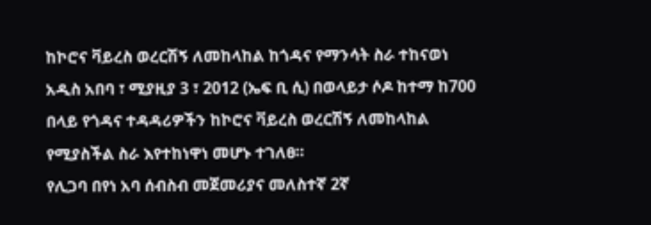ከኮሮና ቫይረስ ወረርሽኝ ለመከላከል ከጎዳና የማንሳት ስራ ተከናወነ
አዲስ አበባ ፣ ሚያዚያ 3 ፣ 2012 (ኤፍ ቢ ሲ) በወላይታ ሶዶ ከተማ ከ700 በላይ የጎዳና ተዳዳሪዎችን ከኮሮና ቫይረስ ወረርሽኝ ለመከላከል የሚያስችል ስራ እየተከነዋነ መሆኑ ተገለፀ።
የሊጋባ በየነ አባ ሰብስብ መጀመሪያና መለስተኛ 2ኛ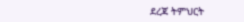ደረጃ ትምህርት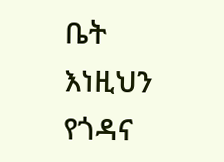ቤት እነዚህን የጎዳና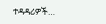ተዳዳሪዎች…